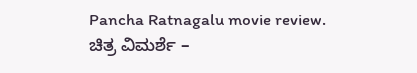Pancha Ratnagalu movie review. ಚಿತ್ರ ವಿಮರ್ಶೆ –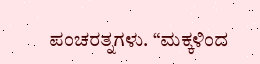ಪಂಚರತ್ನಗಳು. “ಮಕ್ಕಳಿಂದ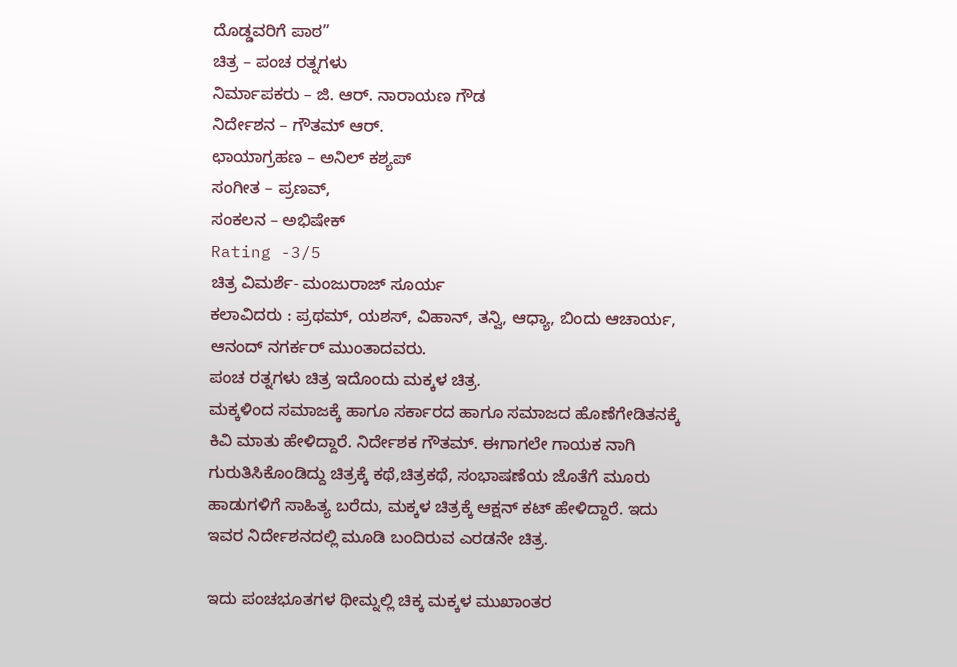ದೊಡ್ಡವರಿಗೆ ಪಾಠ”
ಚಿತ್ರ – ಪಂಚ ರತ್ನಗಳು
ನಿರ್ಮಾಪಕರು – ಜಿ. ಆರ್. ನಾರಾಯಣ ಗೌಡ
ನಿರ್ದೇಶನ – ಗೌತಮ್ ಆರ್.
ಛಾಯಾಗ್ರಹಣ – ಅನಿಲ್ ಕಶ್ಯಪ್
ಸಂಗೀತ – ಪ್ರಣವ್,
ಸಂಕಲನ – ಅಭಿಷೇಕ್
Rating -3/5
ಚಿತ್ರ ವಿಮರ್ಶೆ- ಮಂಜುರಾಜ್ ಸೂರ್ಯ
ಕಲಾವಿದರು : ಪ್ರಥಮ್, ಯಶಸ್, ವಿಹಾನ್, ತನ್ವಿ, ಆಧ್ಯಾ, ಬಿಂದು ಆಚಾರ್ಯ, ಆನಂದ್ ನಗರ್ಕರ್ ಮುಂತಾದವರು.
ಪಂಚ ರತ್ನಗಳು ಚಿತ್ರ ಇದೊಂದು ಮಕ್ಕಳ ಚಿತ್ರ.
ಮಕ್ಕಳಿಂದ ಸಮಾಜಕ್ಕೆ ಹಾಗೂ ಸರ್ಕಾರದ ಹಾಗೂ ಸಮಾಜದ ಹೊಣೆಗೇಡಿತನಕ್ಕೆ ಕಿವಿ ಮಾತು ಹೇಳಿದ್ದಾರೆ. ನಿರ್ದೇಶಕ ಗೌತಮ್. ಈಗಾಗಲೇ ಗಾಯಕ ನಾಗಿ ಗುರುತಿಸಿಕೊಂಡಿದ್ದು ಚಿತ್ರಕ್ಕೆ ಕಥೆ,ಚಿತ್ರಕಥೆ, ಸಂಭಾಷಣೆಯ ಜೊತೆಗೆ ಮೂರು ಹಾಡುಗಳಿಗೆ ಸಾಹಿತ್ಯ ಬರೆದು, ಮಕ್ಕಳ ಚಿತ್ರಕ್ಕೆ ಆಕ್ಷನ್ ಕಟ್ ಹೇಳಿದ್ದಾರೆ. ಇದು ಇವರ ನಿರ್ದೇಶನದಲ್ಲಿ ಮೂಡಿ ಬಂದಿರುವ ಎರಡನೇ ಚಿತ್ರ.

ಇದು ಪಂಚಭೂತಗಳ ಥೀಮ್ನಲ್ಲಿ ಚಿಕ್ಕ ಮಕ್ಕಳ ಮುಖಾಂತರ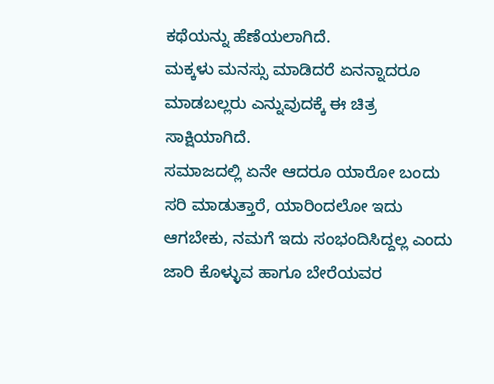ಕಥೆಯನ್ನು ಹೆಣೆಯಲಾಗಿದೆ.
ಮಕ್ಕಳು ಮನಸ್ಸು ಮಾಡಿದರೆ ಏನನ್ನಾದರೂ ಮಾಡಬಲ್ಲರು ಎನ್ನುವುದಕ್ಕೆ ಈ ಚಿತ್ರ ಸಾಕ್ಷಿಯಾಗಿದೆ.
ಸಮಾಜದಲ್ಲಿ ಏನೇ ಆದರೂ ಯಾರೋ ಬಂದು ಸರಿ ಮಾಡುತ್ತಾರೆ, ಯಾರಿಂದಲೋ ಇದು ಆಗಬೇಕು, ನಮಗೆ ಇದು ಸಂಭಂದಿಸಿದ್ದಲ್ಲ ಎಂದು ಜಾರಿ ಕೊಳ್ಳುವ ಹಾಗೂ ಬೇರೆಯವರ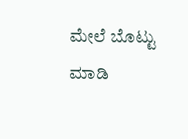ಮೇಲೆ ಬೊಟ್ಟು ಮಾಡಿ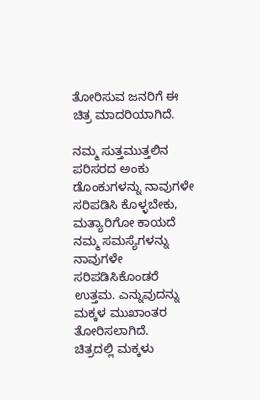ತೋರಿಸುವ ಜನರಿಗೆ ಈ ಚಿತ್ರ ಮಾದರಿಯಾಗಿದೆ.

ನಮ್ಮ ಸುತ್ತಮುತ್ತಲಿನ ಪರಿಸರದ ಅಂಕು ಡೊಂಕುಗಳನ್ನು ನಾವುಗಳೇ ಸರಿಪಡಿಸಿ ಕೊಳ್ಳಬೇಕು, ಮತ್ಯಾರಿಗೋ ಕಾಯದೆ ನಮ್ಮ ಸಮಸ್ಯೆಗಳನ್ನು ನಾವುಗಳೇ ಸರಿಪಡಿಸಿಕೊಂಡರೆ ಉತ್ತಮ. ಎನ್ನುವುದನ್ನು ಮಕ್ಕಳ ಮುಖಾಂತರ ತೋರಿಸಲಾಗಿದೆ.
ಚಿತ್ರದಲ್ಲಿ ಮಕ್ಕಳು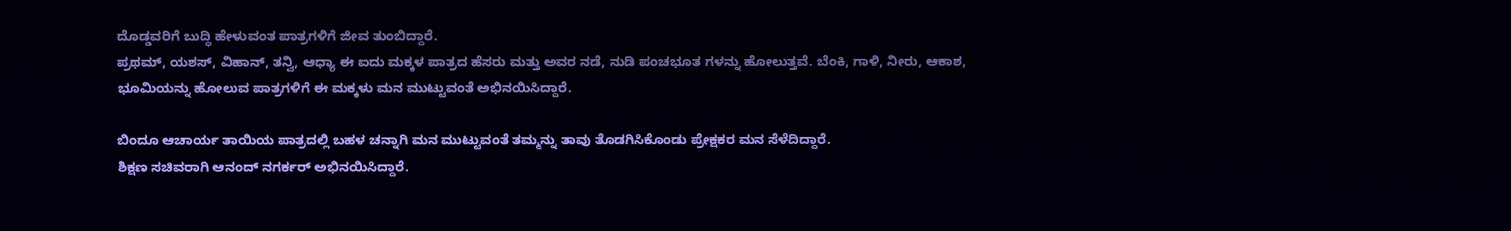ದೊಡ್ಡವರಿಗೆ ಬುದ್ಧಿ ಹೇಳುವಂತ ಪಾತ್ರಗಳಿಗೆ ಜೀವ ತುಂಬಿದ್ದಾರೆ.
ಪ್ರಥಮ್, ಯಶಸ್, ವಿಹಾನ್, ತನ್ವಿ, ಆಧ್ಯಾ ಈ ಐದು ಮಕ್ಕಳ ಪಾತ್ರದ ಹೆಸರು ಮತ್ತು ಅವರ ನಡೆ, ನುಡಿ ಪಂಚಭೂತ ಗಳನ್ನು ಹೋಲುತ್ತವೆ. ಬೆಂಕಿ, ಗಾಳಿ, ನೀರು, ಆಕಾಶ, ಭೂಮಿಯನ್ನು ಹೋಲುವ ಪಾತ್ರಗಳಿಗೆ ಈ ಮಕ್ಕಳು ಮನ ಮುಟ್ಟುವಂತೆ ಅಭಿನಯಿಸಿದ್ದಾರೆ.

ಬಿಂದೂ ಆಚಾರ್ಯ ತಾಯಿಯ ಪಾತ್ರದಲ್ಲಿ ಬಹಳ ಚನ್ನಾಗಿ ಮನ ಮುಟ್ಟುವಂತೆ ತಮ್ಮನ್ನು ತಾವು ತೊಡಗಿಸಿಕೊಂಡು ಪ್ರೇಕ್ಷಕರ ಮನ ಸೆಳೆದಿದ್ದಾರೆ.
ಶಿಕ್ಷಣ ಸಚಿವರಾಗಿ ಆನಂದ್ ನಗರ್ಕರ್ ಅಭಿನಯಿಸಿದ್ದಾರೆ.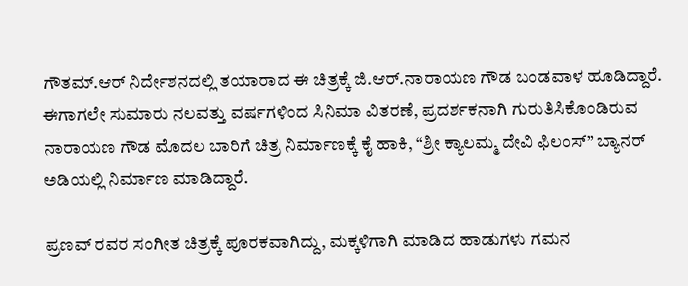ಗೌತಮ್.ಆರ್ ನಿರ್ದೇಶನದಲ್ಲಿ ತಯಾರಾದ ಈ ಚಿತ್ರಕ್ಕೆ ಜಿ.ಆರ್.ನಾರಾಯಣ ಗೌಡ ಬಂಡವಾಳ ಹೂಡಿದ್ದಾರೆ. ಈಗಾಗಲೇ ಸುಮಾರು ನಲವತ್ತು ವರ್ಷಗಳಿಂದ ಸಿನಿಮಾ ವಿತರಣೆ, ಪ್ರದರ್ಶಕನಾಗಿ ಗುರುತಿಸಿಕೊಂಡಿರುವ ನಾರಾಯಣ ಗೌಡ ಮೊದಲ ಬಾರಿಗೆ ಚಿತ್ರ ನಿರ್ಮಾಣಕ್ಕೆ ಕೈ ಹಾಕಿ, “ಶ್ರೀ ಕ್ಯಾಲಮ್ಮ ದೇವಿ ಫಿಲಂಸ್” ಬ್ಯಾನರ್ ಅಡಿಯಲ್ಲಿ ನಿರ್ಮಾಣ ಮಾಡಿದ್ದಾರೆ.

ಪ್ರಣವ್ ರವರ ಸಂಗೀತ ಚಿತ್ರಕ್ಕೆ ಪೂರಕವಾಗಿದ್ದು, ಮಕ್ಕಳಿಗಾಗಿ ಮಾಡಿದ ಹಾಡುಗಳು ಗಮನ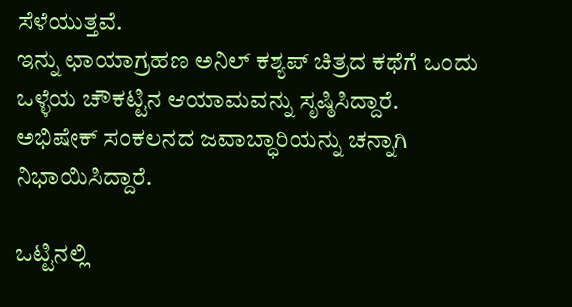ಸೆಳೆಯುತ್ತವೆ.
ಇನ್ನು ಛಾಯಾಗ್ರಹಣ ಅನಿಲ್ ಕಶ್ಯಪ್ ಚಿತ್ರದ ಕಥೆಗೆ ಒಂದು ಒಳ್ಳೆಯ ಚೌಕಟ್ಟಿನ ಆಯಾಮವನ್ನು ಸೃಷ್ಠಿಸಿದ್ದಾರೆ.
ಅಭಿಷೇಕ್ ಸಂಕಲನದ ಜವಾಬ್ಧಾರಿಯನ್ನು ಚನ್ನಾಗಿ ನಿಭಾಯಿಸಿದ್ದಾರೆ.

ಒಟ್ಟಿನಲ್ಲಿ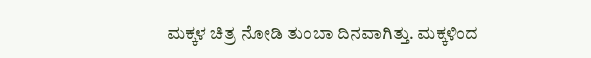ಮಕ್ಕಳ ಚಿತ್ರ ನೋಡಿ ತುಂಬಾ ದಿನವಾಗಿತ್ತು. ಮಕ್ಕಳಿಂದ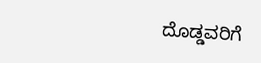ದೊಡ್ಡವರಿಗೆ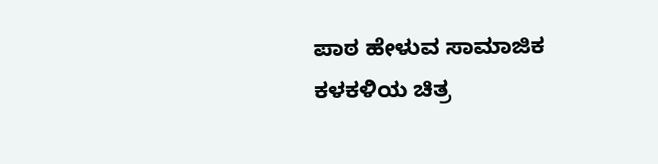ಪಾಠ ಹೇಳುವ ಸಾಮಾಜಿಕ ಕಳಕಳಿಯ ಚಿತ್ರ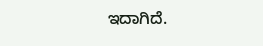ಇದಾಗಿದೆ.